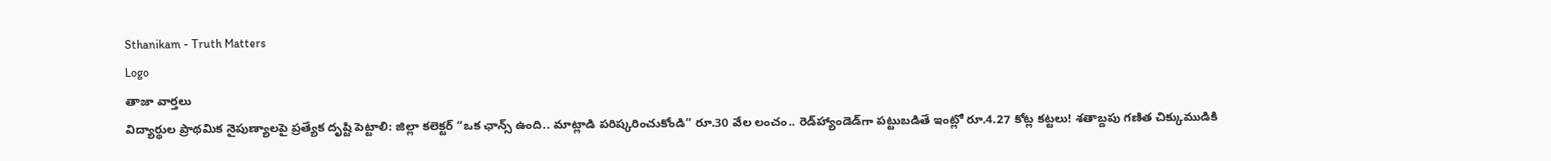Sthanikam - Truth Matters
Logo
తాజా వార్తలు
విద్యార్థుల ప్రాథమిక నైపుణ్యాలపై ప్రత్యేక దృష్టి పెట్టాలి: జిల్లా కలెక్టర్ “ఒక ఛాన్స్‌ ఉంది.. మాట్లాడి పరిష్కరించుకోండి” రూ.30 వేల లంచం.. రెడ్‌హ్యాండెడ్‌గా పట్టుబడితే ఇంట్లో రూ.4.27 కోట్ల కట్టలు! శతాబ్దపు గణిత చిక్కుముడికి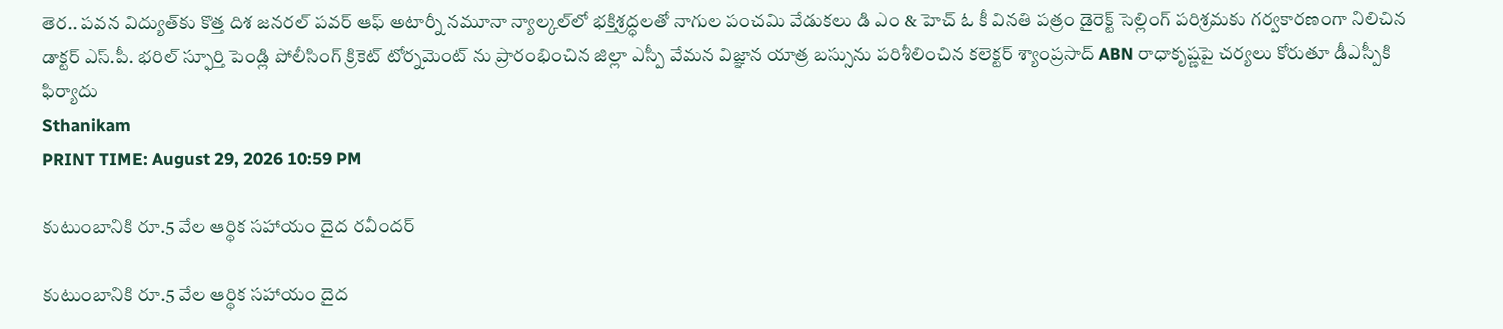తెర.. పవన విద్యుత్‌కు కొత్త దిశ జనరల్ పవర్ ఆఫ్ అటార్నీ నమూనా న్యాల్కల్‌లో భక్తిశ్రద్ధలతో నాగుల పంచమి వేడుకలు డి ఎం & హెచ్ ఓ కీ వినతి పత్రం డైరెక్ట్ సెల్లింగ్ పరిశ్రమకు గర్వకారణంగా నిలిచిన డాక్టర్ ఎస్.పీ. భరిల్ స్ఫూర్తి పెండ్లి పోలీసింగ్ క్రికెట్ టోర్నమెంట్ ను ప్రారంభించిన జిల్లా ఎస్పీ వేమన విజ్ఞాన యాత్ర బస్సును పరిశీలించిన కలెక్టర్ శ్యాంప్రసాద్ ABN రాధాకృష్ణపై చర్యలు కోరుతూ డీఎస్పీకి ఫిర్యాదు
Sthanikam
PRINT TIME: August 29, 2026 10:59 PM

కుటుంబానికి రూ.5 వేల ఆర్థిక సహాయం దైద రవీందర్

కుటుంబానికి రూ.5 వేల ఆర్థిక సహాయం దైద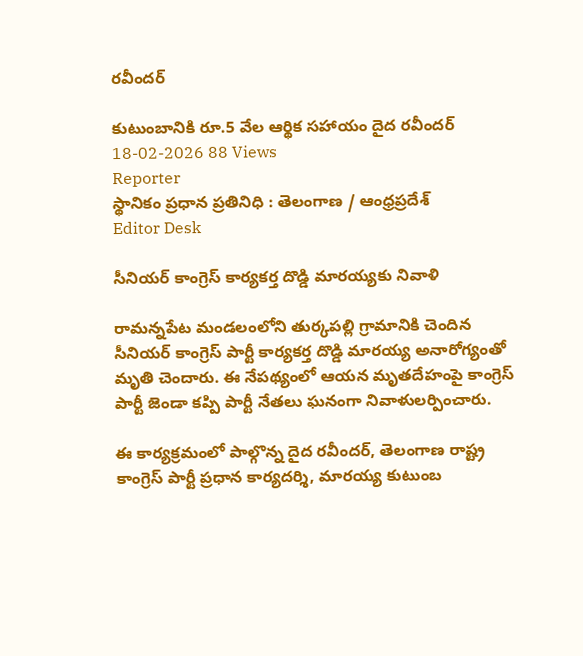రవీందర్

కుటుంబానికి రూ.5 వేల ఆర్థిక సహాయం దైద రవీందర్
18-02-2026 88 Views
Reporter
స్థానికం ప్రధాన ప్రతినిధి : తెలంగాణ / ఆంధ్రప్రదేశ్
Editor Desk

సీనియర్ కాంగ్రెస్ కార్యకర్త దొడ్డి మారయ్యకు నివాళి

రామన్నపేట మండలంలోని తుర్కపల్లి గ్రామానికి చెందిన సీనియర్ కాంగ్రెస్ పార్టీ కార్యకర్త దొడ్డి మారయ్య అనారోగ్యంతో మృతి చెందారు. ఈ నేపథ్యంలో ఆయన మృతదేహంపై కాంగ్రెస్ పార్టీ జెండా కప్పి పార్టీ నేతలు ఘనంగా నివాళులర్పించారు.

ఈ కార్యక్రమంలో పాల్గొన్న దైద రవీందర్, తెలంగాణ రాష్ట్ర కాంగ్రెస్ పార్టీ ప్రధాన కార్యదర్శి, మారయ్య కుటుంబ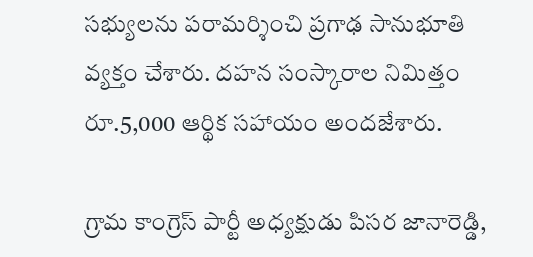సభ్యులను పరామర్శించి ప్రగాఢ సానుభూతి వ్యక్తం చేశారు. దహన సంస్కారాల నిమిత్తం రూ.5,000 ఆర్థిక సహాయం అందజేశారు.

గ్రామ కాంగ్రెస్ పార్టీ అధ్యక్షుడు పిసర జానారెడ్డి,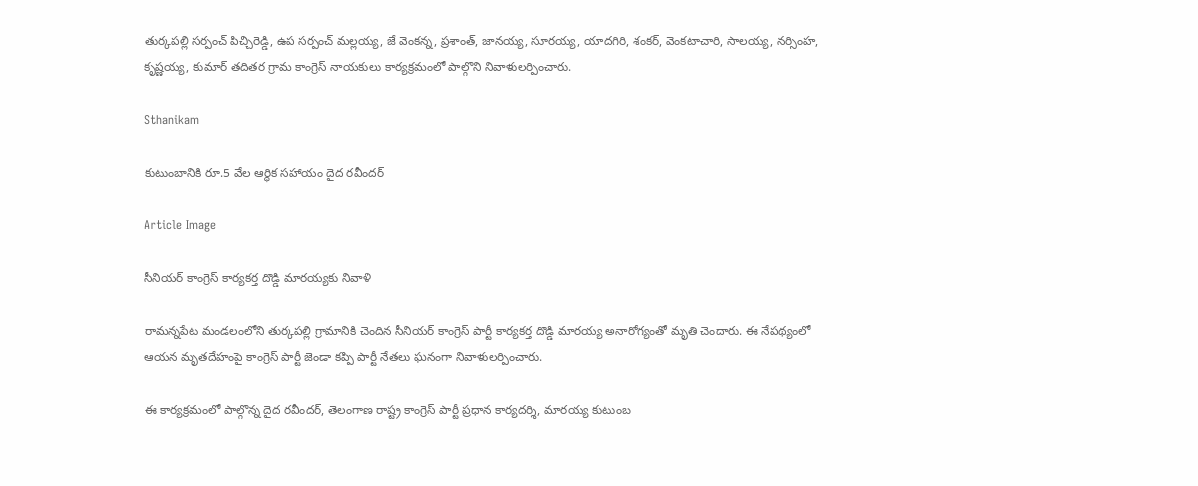తుర్కపల్లి సర్పంచ్ పిచ్చిరెడ్డి, ఉప సర్పంచ్ మల్లయ్య, జే వెంకన్న, ప్రశాంత్, జానయ్య, సూరయ్య, యాదగిరి, శంకర్, వెంకటాచారి, సాలయ్య, నర్సింహ, కృష్ణయ్య, కుమార్ తదితర గ్రామ కాంగ్రెస్ నాయకులు కార్యక్రమంలో పాల్గొని నివాళులర్పించారు.

Sthanikam

కుటుంబానికి రూ.5 వేల ఆర్థిక సహాయం దైద రవీందర్

Article Image

సీనియర్ కాంగ్రెస్ కార్యకర్త దొడ్డి మారయ్యకు నివాళి

రామన్నపేట మండలంలోని తుర్కపల్లి గ్రామానికి చెందిన సీనియర్ కాంగ్రెస్ పార్టీ కార్యకర్త దొడ్డి మారయ్య అనారోగ్యంతో మృతి చెందారు. ఈ నేపథ్యంలో ఆయన మృతదేహంపై కాంగ్రెస్ పార్టీ జెండా కప్పి పార్టీ నేతలు ఘనంగా నివాళులర్పించారు.

ఈ కార్యక్రమంలో పాల్గొన్న దైద రవీందర్, తెలంగాణ రాష్ట్ర కాంగ్రెస్ పార్టీ ప్రధాన కార్యదర్శి, మారయ్య కుటుంబ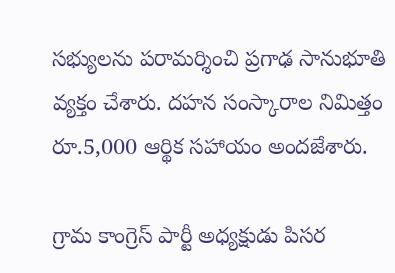సభ్యులను పరామర్శించి ప్రగాఢ సానుభూతి వ్యక్తం చేశారు. దహన సంస్కారాల నిమిత్తం రూ.5,000 ఆర్థిక సహాయం అందజేశారు.

గ్రామ కాంగ్రెస్ పార్టీ అధ్యక్షుడు పిసర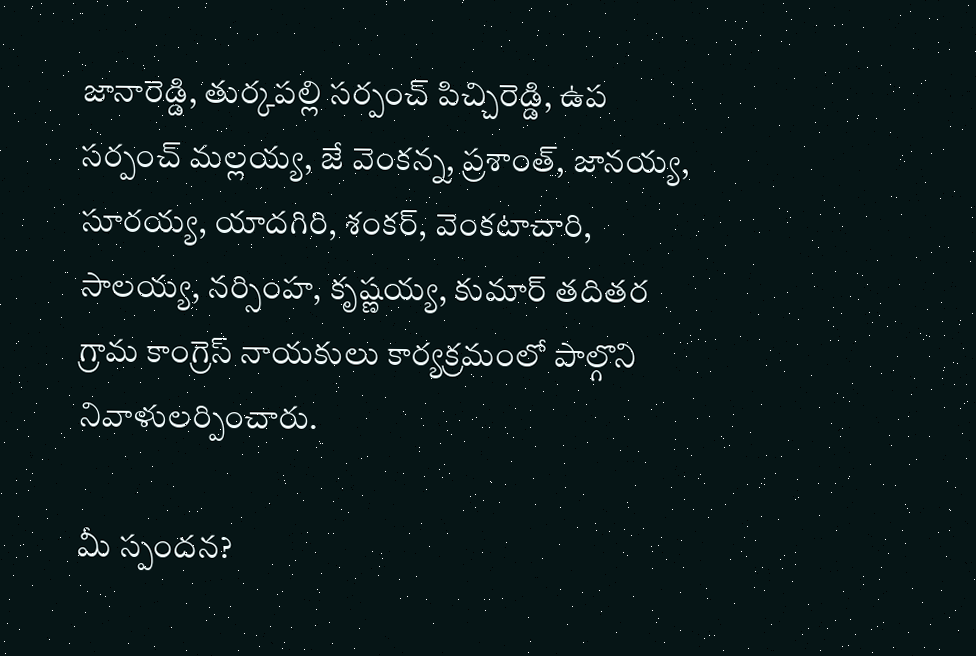జానారెడ్డి, తుర్కపల్లి సర్పంచ్ పిచ్చిరెడ్డి, ఉప సర్పంచ్ మల్లయ్య, జే వెంకన్న, ప్రశాంత్, జానయ్య, సూరయ్య, యాదగిరి, శంకర్, వెంకటాచారి, సాలయ్య, నర్సింహ, కృష్ణయ్య, కుమార్ తదితర గ్రామ కాంగ్రెస్ నాయకులు కార్యక్రమంలో పాల్గొని నివాళులర్పించారు.

మీ స్పందన?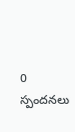0 స్పందనలు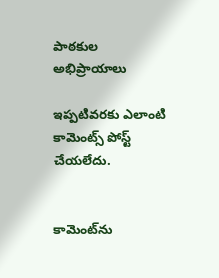పాఠకుల అభిప్రాయాలు

ఇప్పటివరకు ఎలాంటి కామెంట్స్ పోస్ట్ చేయలేదు.


కామెంట్‌ను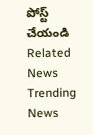పోస్ట్ చేయండి
Related News
Trending News